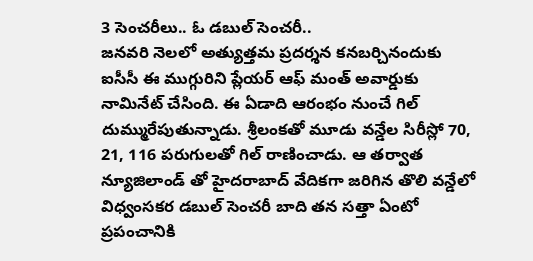3 సెంచరీలు.. ఓ డబుల్ సెంచరీ..
జనవరి నెలలో అత్యుత్తమ ప్రదర్శన కనబర్చినందుకు ఐసీసీ ఈ ముగ్గురిని ప్లేయర్ ఆఫ్ మంత్ అవార్డుకు నామినేట్ చేసింది. ఈ ఏడాది ఆరంభం నుంచే గిల్ దుమ్మురేపుతున్నాడు. శ్రీలంకతో మూడు వన్డేల సిరీస్లో 70, 21, 116 పరుగులతో గిల్ రాణించాడు. ఆ తర్వాత న్యూజిలాండ్ తో హైదరాబాద్ వేదికగా జరిగిన తొలి వన్డేలో విధ్వంసకర డబుల్ సెంచరీ బాది తన సత్తా ఏంటో ప్రపంచానికి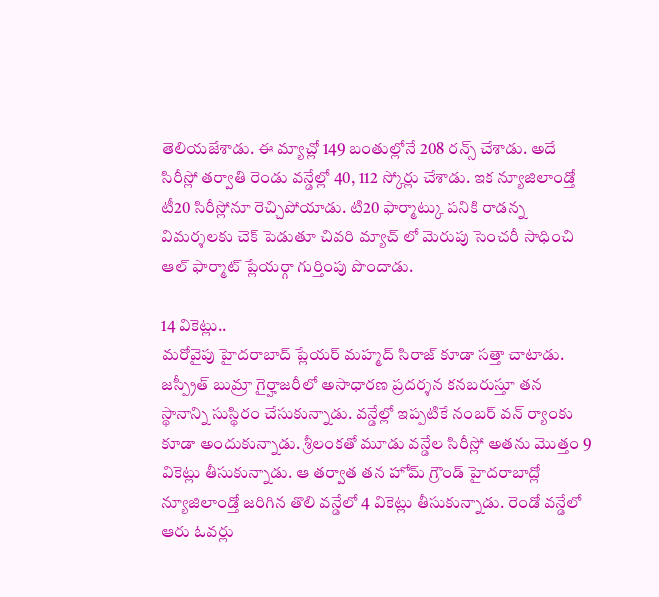తెలియజేశాడు. ఈ మ్యాచ్లో 149 బంతుల్లోనే 208 రన్స్ చేశాడు. అదే సిరీస్లో తర్వాతి రెండు వన్డేల్లో 40, 112 స్కోర్లు చేశాడు. ఇక న్యూజిలాండ్తో టీ20 సిరీస్లోనూ రెచ్చిపోయాడు. టి20 ఫార్మాట్కు పనికి రాడన్న విమర్శలకు చెక్ పెడుతూ చివరి మ్యాచ్ లో మెరుపు సెంచరీ సాధించి ఆల్ ఫార్మాట్ ప్లేయర్గా గుర్తింపు పొందాడు.

14 వికెట్లు..
మరోవైపు హైదరాబాద్ ప్లేయర్ మహ్మద్ సిరాజ్ కూడా సత్తా చాటాడు. జస్ప్రీత్ బుమ్రా గైర్హాజరీలో అసాధారణ ప్రదర్శన కనబరుస్తూ తన స్థానాన్ని సుస్థిరం చేసుకున్నాడు. వన్డేల్లో ఇప్పటికే నంబర్ వన్ ర్యాంకు కూడా అందుకున్నాడు. శ్రీలంకతో మూడు వన్డేల సిరీస్లో అతను మొత్తం 9 వికెట్లు తీసుకున్నాడు. ఆ తర్వాత తన హోమ్ గ్రౌండ్ హైదరాబాద్లో న్యూజిలాండ్తో జరిగిన తొలి వన్డేలో 4 వికెట్లు తీసుకున్నాడు. రెండో వన్డేలో ఆరు ఓవర్లు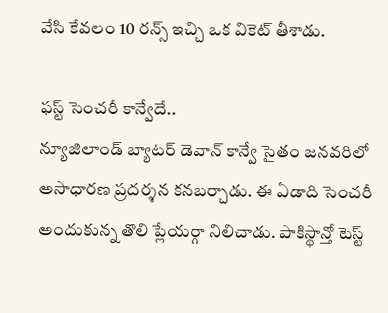వేసి కేవలం 10 రన్స్ ఇచ్చి ఒక వికెట్ తీశాడు.

ఫస్ట్ సెంచరీ కాన్వేదే..
న్యూజిలాండ్ బ్యాటర్ డెవాన్ కాన్వే సైతం జనవరిలో అసాధారణ ప్రదర్శన కనబర్చాడు. ఈ ఏడాది సెంచరీ అందుకున్న తొలి ప్లేయర్గా నిలిచాడు. పాకిస్థాన్తో టెస్ట్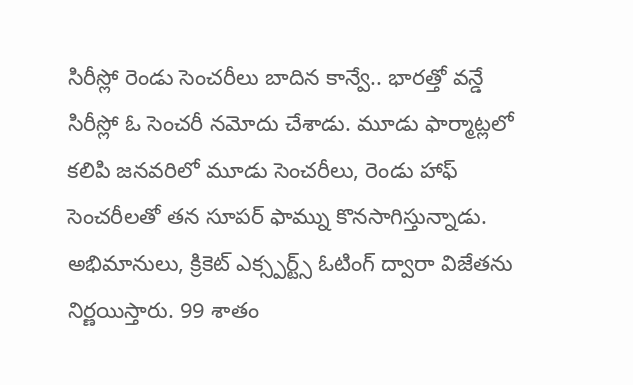సిరీస్లో రెండు సెంచరీలు బాదిన కాన్వే.. భారత్తో వన్డే సిరీస్లో ఓ సెంచరీ నమోదు చేశాడు. మూడు ఫార్మాట్లలో కలిపి జనవరిలో మూడు సెంచరీలు, రెండు హాఫ్ సెంచరీలతో తన సూపర్ ఫామ్ను కొనసాగిస్తున్నాడు. అభిమానులు, క్రికెట్ ఎక్స్పర్ట్స్ ఓటింగ్ ద్వారా విజేతను నిర్ణయిస్తారు. 99 శాతం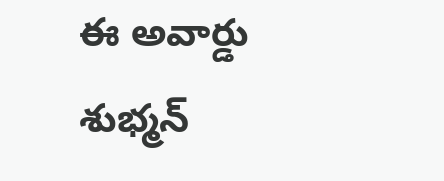ఈ అవార్డు శుభ్మన్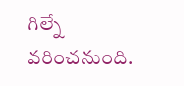గిల్నే వరించనుంది.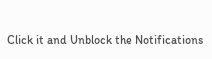Click it and Unblock the Notifications